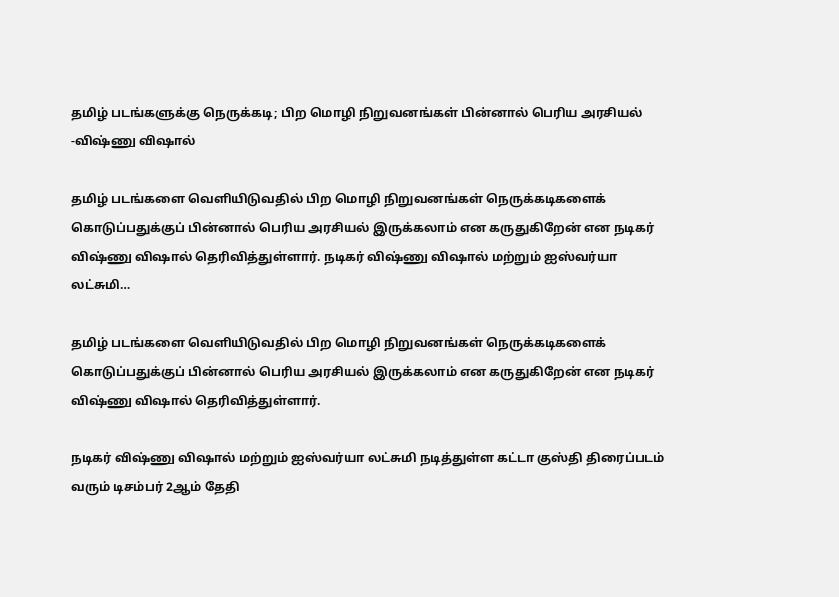தமிழ் படங்களுக்கு நெருக்கடி; பிற மொழி நிறுவனங்கள் பின்னால் பெரிய அரசியல் -விஷ்ணு விஷால்

தமிழ் படங்களை வெளியிடுவதில் பிற மொழி நிறுவனங்கள் நெருக்கடிகளைக் கொடுப்பதுக்குப் பின்னால் பெரிய அரசியல் இருக்கலாம் என கருதுகிறேன் என நடிகர் விஷ்ணு விஷால் தெரிவித்துள்ளார். நடிகர் விஷ்ணு விஷால் மற்றும் ஐஸ்வர்யா லட்சுமி…

தமிழ் படங்களை வெளியிடுவதில் பிற மொழி நிறுவனங்கள் நெருக்கடிகளைக் கொடுப்பதுக்குப் பின்னால் பெரிய அரசியல் இருக்கலாம் என கருதுகிறேன் என நடிகர் விஷ்ணு விஷால் தெரிவித்துள்ளார்.

நடிகர் விஷ்ணு விஷால் மற்றும் ஐஸ்வர்யா லட்சுமி நடித்துள்ள கட்டா குஸ்தி திரைப்படம் வரும் டிசம்பர் 2ஆம் தேதி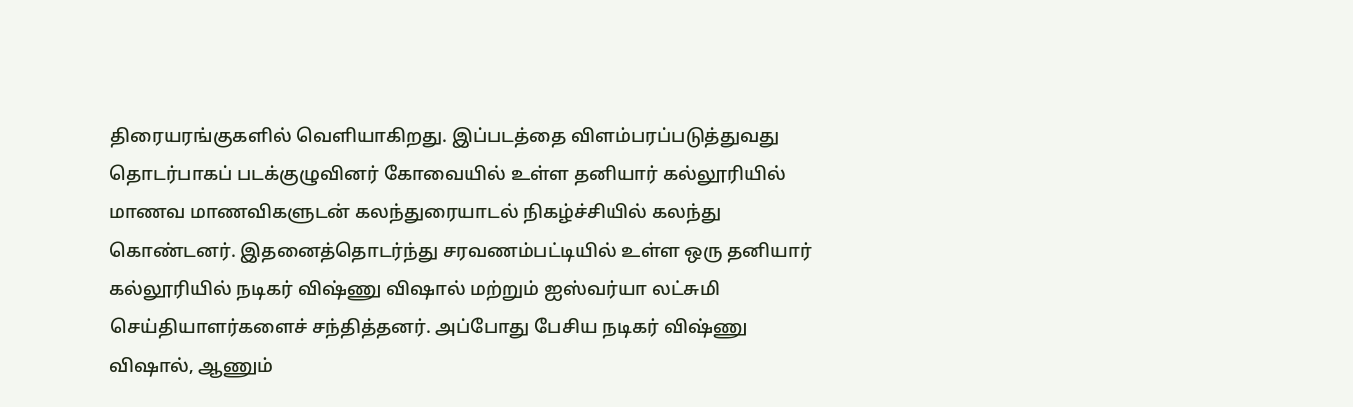திரையரங்குகளில் வெளியாகிறது. இப்படத்தை விளம்பரப்படுத்துவது தொடர்பாகப் படக்குழுவினர் கோவையில் உள்ள தனியார் கல்லூரியில் மாணவ மாணவிகளுடன் கலந்துரையாடல் நிகழ்ச்சியில் கலந்து கொண்டனர். இதனைத்தொடர்ந்து சரவணம்பட்டியில் உள்ள ஒரு தனியார் கல்லூரியில் நடிகர் விஷ்ணு விஷால் மற்றும் ஐஸ்வர்யா லட்சுமி செய்தியாளர்களைச் சந்தித்தனர். அப்போது பேசிய நடிகர் விஷ்ணு விஷால், ஆணும்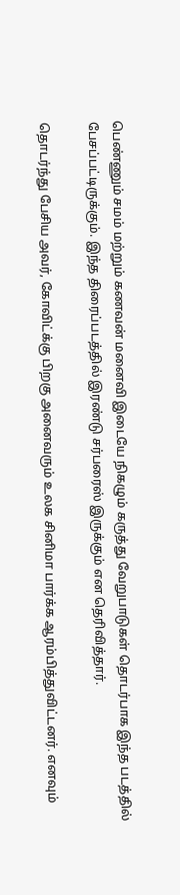பெண்ணும் சமம் மற்றும் கணவன் மனைவி இடையே நிகழும் கருத்து வேறுபாடுகள் தொடர்பாக இந்த படத்தில் பேசப்பட்டிருக்கும். இந்த திரைப்படத்தில் இரண்டு சர்பரைஸ் இருக்கும் என தெரிவித்தார்.

தொடர்ந்து பேசிய அவர், கோவிட்க்கு பிறகு அனைவரும் உலக சினிமா பார்க்க ஆரம்பித்துவிட்டனர். எனவும்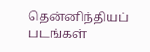தென்னிந்தியப் படங்கள்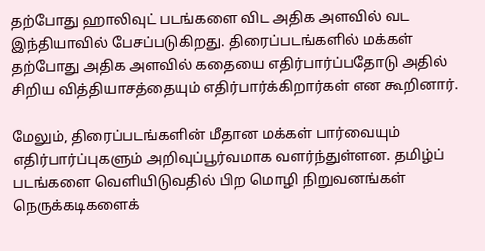தற்போது ஹாலிவுட் படங்களை விட அதிக அளவில் வட இந்தியாவில் பேசப்படுகிறது. திரைப்படங்களில் மக்கள் தற்போது அதிக அளவில் கதையை எதிர்பார்ப்பதோடு அதில் சிறிய வித்தியாசத்தையும் எதிர்பார்க்கிறார்கள் என கூறினார்.

மேலும், திரைப்படங்களின் மீதான மக்கள் பார்வையும் எதிர்பார்ப்புகளும் அறிவுப்பூர்வமாக வளர்ந்துள்ளன. தமிழ்ப் படங்களை வெளியிடுவதில் பிற மொழி நிறுவனங்கள் நெருக்கடிகளைக்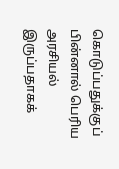கொடுப்பதுக்குப் பின்னால் பெரிய அரசியல் இருப்பதாகக்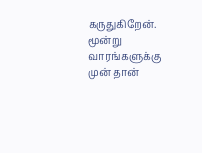கருதுகிறேன். மூன்று வாரங்களுக்கு முன் தான்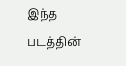இந்த படத்தின்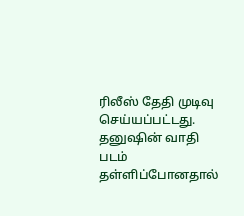ரிலீஸ் தேதி முடிவு செய்யப்பட்டது. தனுஷின் வாதி படம் தள்ளிப்போனதால்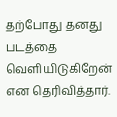தற்போது தனது படத்தை வெளியிடுகிறேன் என தெரிவித்தார்.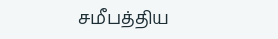சமீபத்திய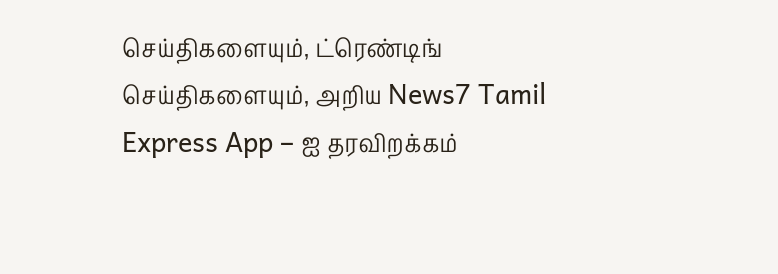செய்திகளையும், ட்ரெண்டிங் செய்திகளையும், அறிய News7 Tamil Express App – ஐ தரவிறக்கம்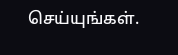செய்யுங்கள்.